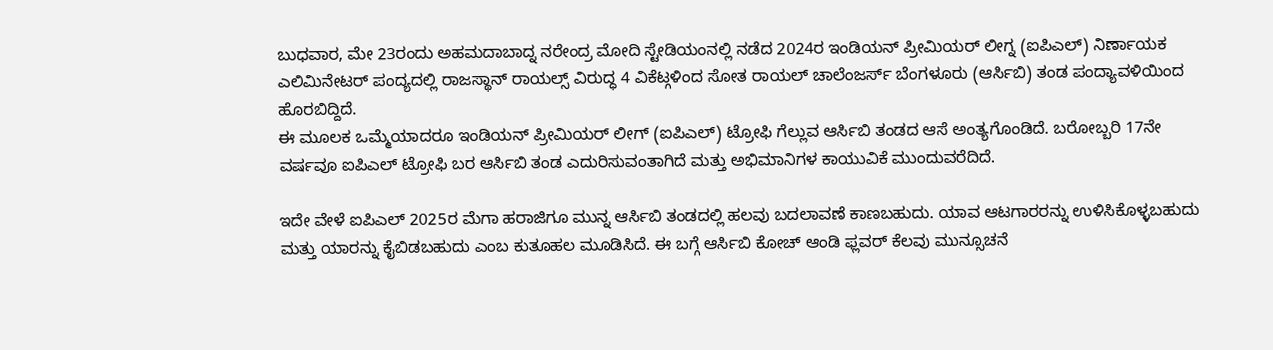ಬುಧವಾರ, ಮೇ 23ರಂದು ಅಹಮದಾಬಾದ್ನ ನರೇಂದ್ರ ಮೋದಿ ಸ್ಟೇಡಿಯಂನಲ್ಲಿ ನಡೆದ 2024ರ ಇಂಡಿಯನ್ ಪ್ರೀಮಿಯರ್ ಲೀಗ್ನ (ಐಪಿಎಲ್) ನಿರ್ಣಾಯಕ ಎಲಿಮಿನೇಟರ್ ಪಂದ್ಯದಲ್ಲಿ ರಾಜಸ್ಥಾನ್ ರಾಯಲ್ಸ್ ವಿರುದ್ಧ 4 ವಿಕೆಟ್ಗಳಿಂದ ಸೋತ ರಾಯಲ್ ಚಾಲೆಂಜರ್ಸ್ ಬೆಂಗಳೂರು (ಆರ್ಸಿಬಿ) ತಂಡ ಪಂದ್ಯಾವಳಿಯಿಂದ ಹೊರಬಿದ್ದಿದೆ.
ಈ ಮೂಲಕ ಒಮ್ಮೆಯಾದರೂ ಇಂಡಿಯನ್ ಪ್ರೀಮಿಯರ್ ಲೀಗ್ (ಐಪಿಎಲ್) ಟ್ರೋಫಿ ಗೆಲ್ಲುವ ಆರ್ಸಿಬಿ ತಂಡದ ಆಸೆ ಅಂತ್ಯಗೊಂಡಿದೆ. ಬರೋಬ್ಬರಿ 17ನೇ ವರ್ಷವೂ ಐಪಿಎಲ್ ಟ್ರೋಫಿ ಬರ ಆರ್ಸಿಬಿ ತಂಡ ಎದುರಿಸುವಂತಾಗಿದೆ ಮತ್ತು ಅಭಿಮಾನಿಗಳ ಕಾಯುವಿಕೆ ಮುಂದುವರೆದಿದೆ.

ಇದೇ ವೇಳೆ ಐಪಿಎಲ್ 2025ರ ಮೆಗಾ ಹರಾಜಿಗೂ ಮುನ್ನ ಆರ್ಸಿಬಿ ತಂಡದಲ್ಲಿ ಹಲವು ಬದಲಾವಣೆ ಕಾಣಬಹುದು. ಯಾವ ಆಟಗಾರರನ್ನು ಉಳಿಸಿಕೊಳ್ಳಬಹುದು ಮತ್ತು ಯಾರನ್ನು ಕೈಬಿಡಬಹುದು ಎಂಬ ಕುತೂಹಲ ಮೂಡಿಸಿದೆ. ಈ ಬಗ್ಗೆ ಆರ್ಸಿಬಿ ಕೋಚ್ ಆಂಡಿ ಫ್ಲವರ್ ಕೆಲವು ಮುನ್ಸೂಚನೆ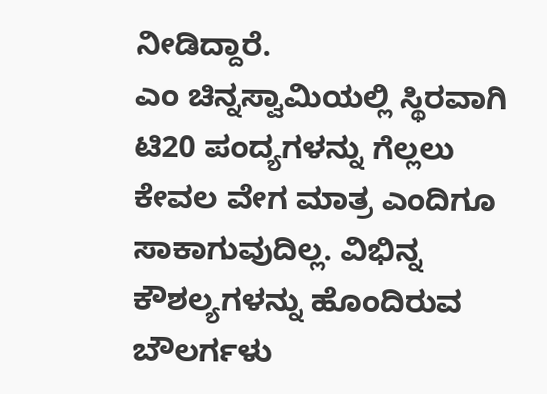ನೀಡಿದ್ದಾರೆ.
ಎಂ ಚಿನ್ನಸ್ವಾಮಿಯಲ್ಲಿ ಸ್ಥಿರವಾಗಿ ಟಿ20 ಪಂದ್ಯಗಳನ್ನು ಗೆಲ್ಲಲು ಕೇವಲ ವೇಗ ಮಾತ್ರ ಎಂದಿಗೂ ಸಾಕಾಗುವುದಿಲ್ಲ. ವಿಭಿನ್ನ ಕೌಶಲ್ಯಗಳನ್ನು ಹೊಂದಿರುವ ಬೌಲರ್ಗಳು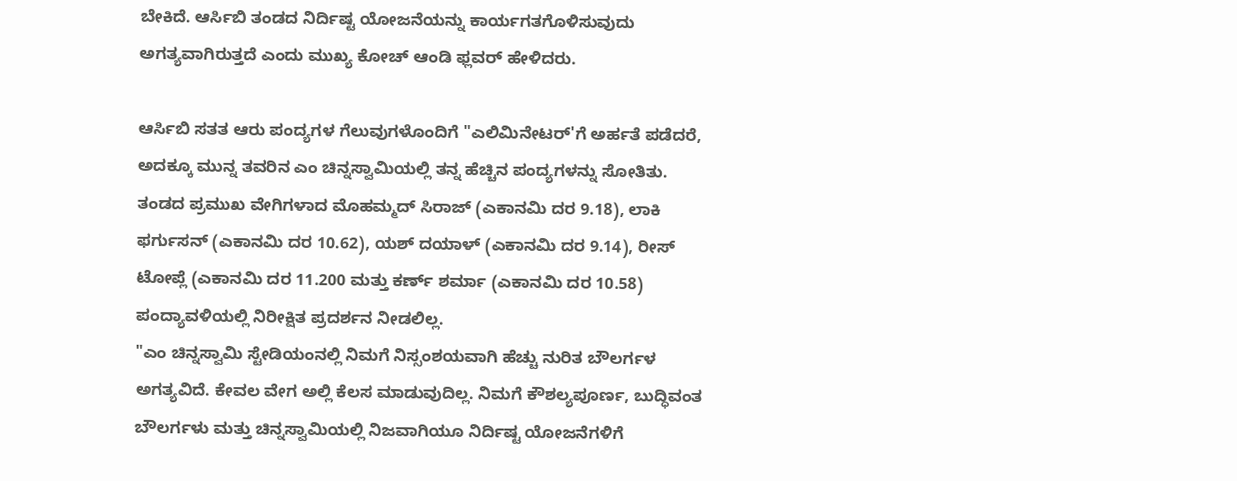ಬೇಕಿದೆ. ಆರ್ಸಿಬಿ ತಂಡದ ನಿರ್ದಿಷ್ಟ ಯೋಜನೆಯನ್ನು ಕಾರ್ಯಗತಗೊಳಿಸುವುದು ಅಗತ್ಯವಾಗಿರುತ್ತದೆ ಎಂದು ಮುಖ್ಯ ಕೋಚ್ ಆಂಡಿ ಫ್ಲವರ್ ಹೇಳಿದರು.

ಆರ್ಸಿಬಿ ಸತತ ಆರು ಪಂದ್ಯಗಳ ಗೆಲುವುಗಳೊಂದಿಗೆ "ಎಲಿಮಿನೇಟರ್'ಗೆ ಅರ್ಹತೆ ಪಡೆದರೆ, ಅದಕ್ಕೂ ಮುನ್ನ ತವರಿನ ಎಂ ಚಿನ್ನಸ್ವಾಮಿಯಲ್ಲಿ ತನ್ನ ಹೆಚ್ಚಿನ ಪಂದ್ಯಗಳನ್ನು ಸೋತಿತು.
ತಂಡದ ಪ್ರಮುಖ ವೇಗಿಗಳಾದ ಮೊಹಮ್ಮದ್ ಸಿರಾಜ್ (ಎಕಾನಮಿ ದರ 9.18), ಲಾಕಿ ಫರ್ಗುಸನ್ (ಎಕಾನಮಿ ದರ 10.62), ಯಶ್ ದಯಾಳ್ (ಎಕಾನಮಿ ದರ 9.14), ರೀಸ್ ಟೋಪ್ಲೆ (ಎಕಾನಮಿ ದರ 11.200 ಮತ್ತು ಕರ್ಣ್ ಶರ್ಮಾ (ಎಕಾನಮಿ ದರ 10.58) ಪಂದ್ಯಾವಳಿಯಲ್ಲಿ ನಿರೀಕ್ಷಿತ ಪ್ರದರ್ಶನ ನೀಡಲಿಲ್ಲ.
"ಎಂ ಚಿನ್ನಸ್ವಾಮಿ ಸ್ಟೇಡಿಯಂನಲ್ಲಿ ನಿಮಗೆ ನಿಸ್ಸಂಶಯವಾಗಿ ಹೆಚ್ಚು ನುರಿತ ಬೌಲರ್ಗಳ ಅಗತ್ಯವಿದೆ. ಕೇವಲ ವೇಗ ಅಲ್ಲಿ ಕೆಲಸ ಮಾಡುವುದಿಲ್ಲ. ನಿಮಗೆ ಕೌಶಲ್ಯಪೂರ್ಣ, ಬುದ್ಧಿವಂತ ಬೌಲರ್ಗಳು ಮತ್ತು ಚಿನ್ನಸ್ವಾಮಿಯಲ್ಲಿ ನಿಜವಾಗಿಯೂ ನಿರ್ದಿಷ್ಟ ಯೋಜನೆಗಳಿಗೆ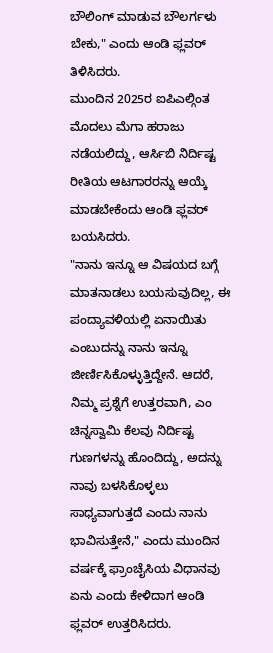ಬೌಲಿಂಗ್ ಮಾಡುವ ಬೌಲರ್ಗಳು ಬೇಕು," ಎಂದು ಆಂಡಿ ಫ್ಲವರ್ ತಿಳಿಸಿದರು.
ಮುಂದಿನ 2025ರ ಐಪಿಎಲ್ಗಿಂತ ಮೊದಲು ಮೆಗಾ ಹರಾಜು ನಡೆಯಲಿದ್ದು, ಆರ್ಸಿಬಿ ನಿರ್ದಿಷ್ಟ ರೀತಿಯ ಆಟಗಾರರನ್ನು ಆಯ್ಕೆ ಮಾಡಬೇಕೆಂದು ಆಂಡಿ ಫ್ಲವರ್ ಬಯಸಿದರು.
"ನಾನು ಇನ್ನೂ ಆ ವಿಷಯದ ಬಗ್ಗೆ ಮಾತನಾಡಲು ಬಯಸುವುದಿಲ್ಲ, ಈ ಪಂದ್ಯಾವಳಿಯಲ್ಲಿ ಏನಾಯಿತು ಎಂಬುದನ್ನು ನಾನು ಇನ್ನೂ ಜೀರ್ಣಿಸಿಕೊಳ್ಳುತ್ತಿದ್ದೇನೆ. ಆದರೆ, ನಿಮ್ಮ ಪ್ರಶ್ನೆಗೆ ಉತ್ತರವಾಗಿ, ಎಂ ಚಿನ್ನಸ್ವಾಮಿ ಕೆಲವು ನಿರ್ದಿಷ್ಟ ಗುಣಗಳನ್ನು ಹೊಂದಿದ್ದು, ಅದನ್ನು ನಾವು ಬಳಸಿಕೊಳ್ಳಲು ಸಾಧ್ಯವಾಗುತ್ತದೆ ಎಂದು ನಾನು ಭಾವಿಸುತ್ತೇನೆ," ಎಂದು ಮುಂದಿನ ವರ್ಷಕ್ಕೆ ಫ್ರಾಂಚೈಸಿಯ ವಿಧಾನವು ಏನು ಎಂದು ಕೇಳಿದಾಗ ಆಂಡಿ ಫ್ಲವರ್ ಉತ್ತರಿಸಿದರು.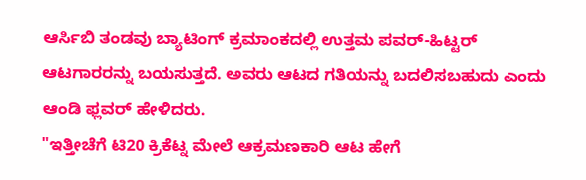ಆರ್ಸಿಬಿ ತಂಡವು ಬ್ಯಾಟಿಂಗ್ ಕ್ರಮಾಂಕದಲ್ಲಿ ಉತ್ತಮ ಪವರ್-ಹಿಟ್ಟರ್ ಆಟಗಾರರನ್ನು ಬಯಸುತ್ತದೆ. ಅವರು ಆಟದ ಗತಿಯನ್ನು ಬದಲಿಸಬಹುದು ಎಂದು ಆಂಡಿ ಫ್ಲವರ್ ಹೇಳಿದರು.
"ಇತ್ತೀಚೆಗೆ ಟಿ20 ಕ್ರಿಕೆಟ್ನ ಮೇಲೆ ಆಕ್ರಮಣಕಾರಿ ಆಟ ಹೇಗೆ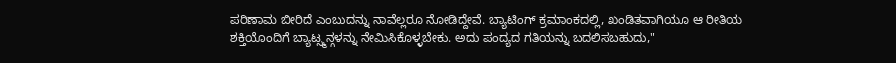ಪರಿಣಾಮ ಬೀರಿದೆ ಎಂಬುದನ್ನು ನಾವೆಲ್ಲರೂ ನೋಡಿದ್ದೇವೆ. ಬ್ಯಾಟಿಂಗ್ ಕ್ರಮಾಂಕದಲ್ಲಿ, ಖಂಡಿತವಾಗಿಯೂ ಆ ರೀತಿಯ ಶಕ್ತಿಯೊಂದಿಗೆ ಬ್ಯಾಟ್ಸ್ಮನ್ಗಳನ್ನು ನೇಮಿಸಿಕೊಳ್ಳಬೇಕು. ಅದು ಪಂದ್ಯದ ಗತಿಯನ್ನು ಬದಲಿಸಬಹುದು,"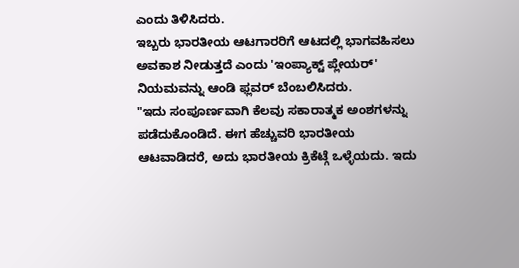ಎಂದು ತಿಳಿಸಿದರು.
ಇಬ್ಬರು ಭಾರತೀಯ ಆಟಗಾರರಿಗೆ ಆಟದಲ್ಲಿ ಭಾಗವಹಿಸಲು ಅವಕಾಶ ನೀಡುತ್ತದೆ ಎಂದು 'ಇಂಪ್ಯಾಕ್ಟ್ ಪ್ಲೇಯರ್' ನಿಯಮವನ್ನು ಆಂಡಿ ಫ್ಲವರ್ ಬೆಂಬಲಿಸಿದರು.
"ಇದು ಸಂಪೂರ್ಣವಾಗಿ ಕೆಲವು ಸಕಾರಾತ್ಮಕ ಅಂಶಗಳನ್ನು ಪಡೆದುಕೊಂಡಿದೆ. ಈಗ ಹೆಚ್ಚುವರಿ ಭಾರತೀಯ ಆಟವಾಡಿದರೆ, ಅದು ಭಾರತೀಯ ಕ್ರಿಕೆಟ್ಗೆ ಒಳ್ಳೆಯದು. ಇದು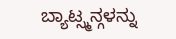ಬ್ಯಾಟ್ಸ್ಮನ್ಗಳನ್ನು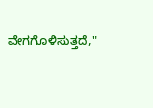ವೇಗಗೊಳಿಸುತ್ತದೆ,"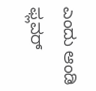ಎಂದು ಆಂಡಿ ಫ್ಲವರ್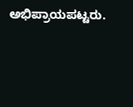ಅಭಿಪ್ರಾಯಪಟ್ಟರು.